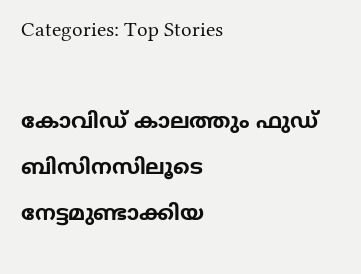Categories: Top Stories

കോവിഡ് കാലത്തും ഫുഡ് ബിസിനസിലൂടെ നേട്ടമുണ്ടാക്കിയ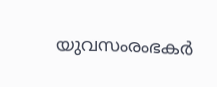യുവസംരംഭകര്‍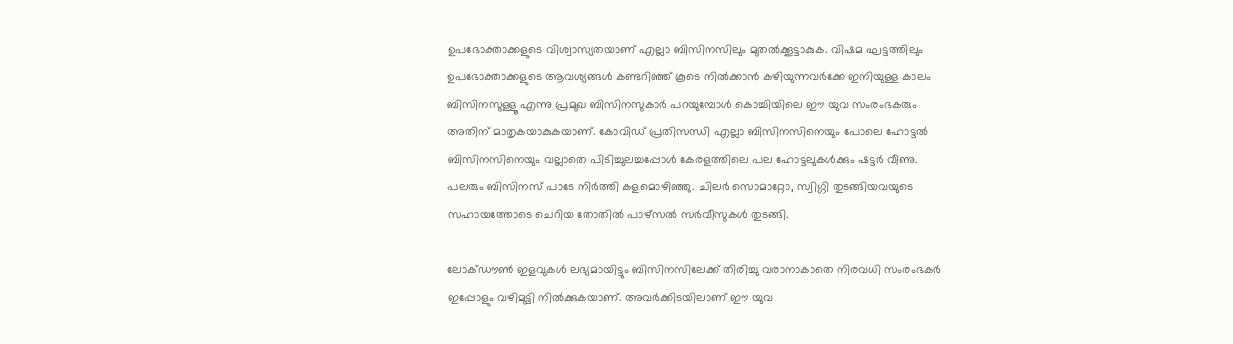ഉപഭോക്താക്കളുടെ വിശ്വാസ്യതയാണ് എല്ലാ ബിസിനസിലും മുതല്‍ക്കൂട്ടാകുക. വിഷമ ഘട്ടത്തിലും ഉപഭോക്താക്കളുടെ ആവശ്യങ്ങള്‍ കണ്ടറിഞ്ഞ് കൂടെ നില്‍ക്കാന്‍ കഴിയുന്നവര്‍ക്കേ ഇനിയുള്ള കാലം ബിസിനസുള്ളൂ എന്നു പ്രമുഖ ബിസിനസുകാര്‍ പറയുമ്പോള്‍ കൊച്ചിയിലെ ഈ യുവ സംരംഭകരും അതിന് മാതൃകയാകുകയാണ്. കോവിഡ് പ്രതിസന്ധി എല്ലാ ബിസിനസിനെയും പോലെ ഹോട്ടല്‍ ബിസിനസിനെയും വല്ലാതെ പിടിച്ചുലച്ചപ്പോള്‍ കേരളത്തിലെ പല ഹോട്ടലുകള്‍ക്കും ഷട്ടര്‍ വീണു. പലരും ബിസിനസ് പാടേ നിര്‍ത്തി കളമൊഴിഞ്ഞു. ചിലര്‍ സൊമാറ്റോ, സ്വിഗ്ഗി തുടങ്ങിയവയുടെ സഹായത്തോടെ ചെറിയ തോതില്‍ പാഴ്‌സല്‍ സര്‍വീസുകള്‍ തുടങ്ങി.

ലോക്ഡൗണ്‍ ഇളവുകള്‍ ലഭ്യമായിട്ടും ബിസിനസിലേക്ക് തിരിച്ചു വരാനാകാതെ നിരവധി സംരംഭകര്‍ ഇപ്പോളും വഴിമുട്ടി നില്‍ക്കുകയാണ്. അവര്‍ക്കിടയിലാണ് ഈ യുവ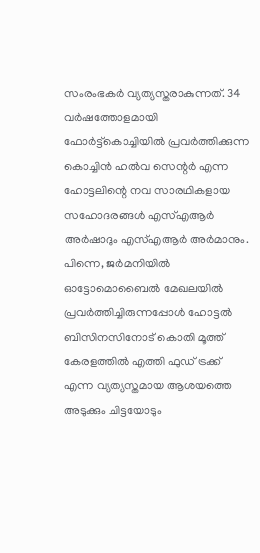സംരംഭകര്‍ വ്യത്യസ്തരാകുന്നത്. 34 വര്‍ഷത്തോളമായി ഫോര്‍ട്ട്‌കൊച്ചിയില്‍ പ്രവര്‍ത്തിക്കുന്ന കൊച്ചിന്‍ ഹല്‍വ സെന്റര്‍ എന്ന ഹോട്ടലിന്റെ നവ സാരഥികളായ സഹോദരങ്ങള്‍ എസ്എആര്‍ അര്‍ഷാദും എസ്എആര്‍ അര്‍മാനും. പിന്നെ, ജര്‍മനിയില്‍ ഓട്ടോമൊബൈല്‍ മേഖലയില്‍ പ്രവര്‍ത്തിച്ചിരുന്നപ്പോള്‍ ഹോട്ടല്‍ ബിസിനസിനോട് കൊതി മൂത്ത് കേരളത്തില്‍ എത്തി ഫുഡ് ട്രക്ക് എന്ന വ്യത്യസ്തമായ ആശയത്തെ അടുക്കും ചിട്ടയോടും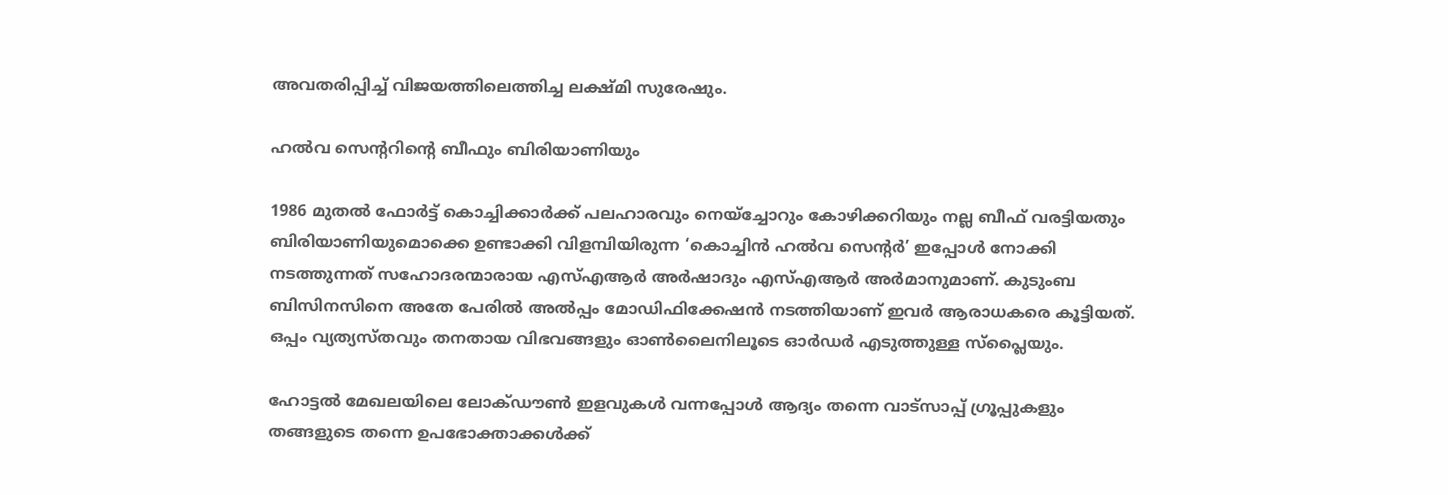അവതരിപ്പിച്ച് വിജയത്തിലെത്തിച്ച ലക്ഷ്മി സുരേഷും.

ഹല്‍വ സെന്ററിന്റെ ബീഫും ബിരിയാണിയും

1986 മുതല്‍ ഫോര്‍ട്ട് കൊച്ചിക്കാര്‍ക്ക് പലഹാരവും നെയ്‌ച്ചോറും കോഴിക്കറിയും നല്ല ബീഫ് വരട്ടിയതും ബിരിയാണിയുമൊക്കെ ഉണ്ടാക്കി വിളമ്പിയിരുന്ന ‘കൊച്ചിന്‍ ഹല്‍വ സെന്റര്‍’ ഇപ്പോള്‍ നോക്കി നടത്തുന്നത് സഹോദരന്മാരായ എസ്എആര്‍ അര്‍ഷാദും എസ്എആര്‍ അര്‍മാനുമാണ്. കുടുംബ ബിസിനസിനെ അതേ പേരില്‍ അല്‍പ്പം മോഡിഫിക്കേഷന്‍ നടത്തിയാണ് ഇവര്‍ ആരാധകരെ കൂട്ടിയത്. ഒപ്പം വ്യത്യസ്തവും തനതായ വിഭവങ്ങളും ഓണ്‍ലൈനിലൂടെ ഓര്‍ഡര്‍ എടുത്തുള്ള സ്‌പ്ലൈയും.

ഹോട്ടല്‍ മേഖലയിലെ ലോക്ഡൗണ്‍ ഇളവുകള്‍ വന്നപ്പോള്‍ ആദ്യം തന്നെ വാട്‌സാപ്പ് ഗ്രൂപ്പുകളും തങ്ങളുടെ തന്നെ ഉപഭോക്താക്കള്‍ക്ക്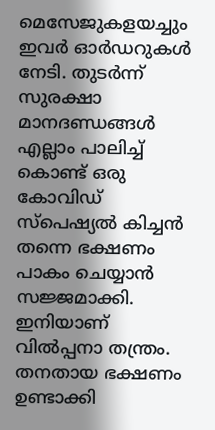മെസേജുകളയച്ചും ഇവര്‍ ഓര്‍ഡറുകള്‍ നേടി. തുടര്‍ന്ന് സുരക്ഷാ മാനദണ്ഡങ്ങള്‍ എല്ലാം പാലിച്ച് കൊണ്ട് ഒരു കോവിഡ് സ്‌പെഷ്യല്‍ കിച്ചന്‍ തന്നെ ഭക്ഷണം പാകം ചെയ്യാന്‍ സജ്ജമാക്കി. ഇനിയാണ് വില്‍പ്പനാ തന്ത്രം. തനതായ ഭക്ഷണം ഉണ്ടാക്കി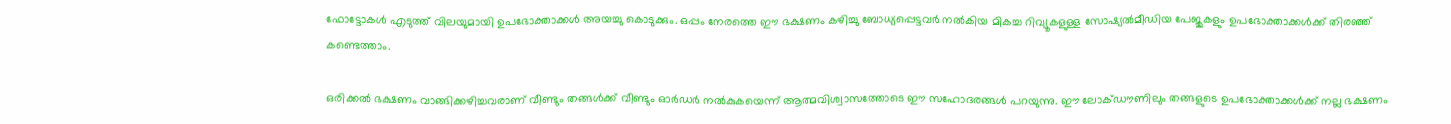ഫോട്ടോകള്‍ എടുത്ത് വിലയുമായി ഉപഭോക്താക്കള്‍ അയച്ചു കൊടുക്കും. ഒപ്പം നേരത്തെ ഈ ഭക്ഷണം കഴിച്ചു ബോധ്യപ്പെട്ടവര്‍ നല്‍കിയ മികച്ച റിവ്യൂകളുള്ള സോഷ്യല്‍മീഡിയ പേജുകളും ഉപഭോക്താക്കള്‍ക്ക് തിരഞ്ഞ് കണ്ടെത്താം.

ഒരിക്കല്‍ ഭക്ഷണം വാങ്ങിക്കഴിച്ചവരാണ് വീണ്ടും തങ്ങള്‍ക്ക് വീണ്ടും ഓര്‍ഡര്‍ നല്‍കുകയെന്ന് ആത്മവിശ്വാസത്തോടെ ഈ സഹോദരങ്ങള്‍ പറയുന്നു. ഈ ലോക്ഡൗണിലും തങ്ങളുടെ ഉപഭോക്താക്കള്‍ക്ക് നല്ല ഭക്ഷണം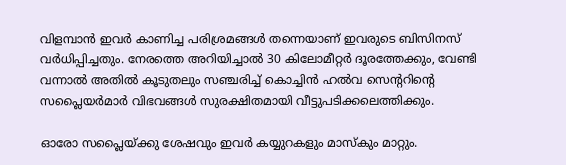വിളമ്പാന്‍ ഇവര്‍ കാണിച്ച പരിശ്രമങ്ങള്‍ തന്നെയാണ് ഇവരുടെ ബിസിനസ് വര്‍ധിപ്പിച്ചതും. നേരത്തെ അറിയിച്ചാല്‍ 30 കിലോമീറ്റര്‍ ദൂരത്തേക്കും, വേണ്ടി വന്നാല്‍ അതില്‍ കൂടുതലും സഞ്ചരിച്ച് കൊച്ചിന്‍ ഹല്‍വ സെന്ററിന്റെ സപ്ലൈയര്‍മാര്‍ വിഭവങ്ങള്‍ സുരക്ഷിതമായി വീട്ടുപടിക്കലെത്തിക്കും.

ഓരോ സപ്ലൈയ്ക്കു ശേഷവും ഇവര്‍ കയ്യുറകളും മാസ്‌കും മാറ്റും.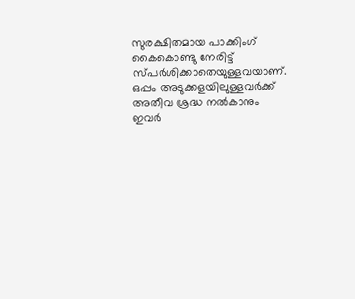സുരക്ഷിതമായ പാക്കിംഗ് കൈകൊണ്ടു നേരിട്ട് സ്പര്‍ശിക്കാതെയുള്ളവയാണ്. ഒപ്പം അടുക്കളയിലുള്ളവര്‍ക്ക് അതീവ ശ്രദ്ധ നല്‍കാനും ഇവര്‍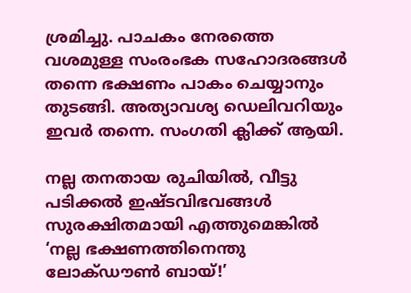ശ്രമിച്ചു. പാചകം നേരത്തെ വശമുള്ള സംരംഭക സഹോദരങ്ങള്‍ തന്നെ ഭക്ഷണം പാകം ചെയ്യാനും തുടങ്ങി. അത്യാവശ്യ ഡെലിവറിയും ഇവര്‍ തന്നെ. സംഗതി ക്ലിക്ക് ആയി.

നല്ല തനതായ രുചിയില്‍, വീട്ടു പടിക്കല്‍ ഇഷ്ടവിഭവങ്ങള്‍ സുരക്ഷിതമായി എത്തുമെങ്കില്‍ ‘നല്ല ഭക്ഷണത്തിനെന്തു ലോക്ഡൗണ്‍ ബായ്!’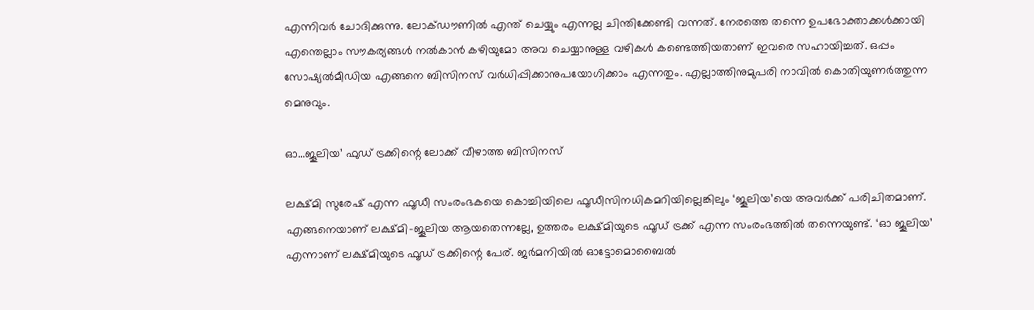എന്നിവര്‍ ചോദിക്കുന്നു. ലോക്ഡൗണില്‍ എന്ത് ചെയ്യും എന്നല്ല ചിന്തിക്കേണ്ടി വന്നത്. നേരത്തെ തന്നെ ഉപഭോക്താക്കള്‍ക്കായി എന്തെല്ലാം സൗകര്യങ്ങള്‍ നല്‍കാന്‍ കഴിയുമോ അവ ചെയ്യാനുള്ള വഴികള്‍ കണ്ടെത്തിയതാണ് ഇവരെ സഹായിച്ചത്. ഒപ്പം സോഷ്യല്‍മീഡിയ എങ്ങനെ ബിസിനസ് വര്‍ധിപ്പിക്കാനുപയോഗിക്കാം എന്നതും. എല്ലാത്തിനുമുപരി നാവില്‍ കൊതിയുണര്‍ത്തുന്ന മെനുവും.

ഓ…ജൂലിയ’ ഫുഡ് ട്രക്കിന്റെ ലോക്ക് വീഴാത്ത ബിസിനസ്

ലക്ഷ്മി സുരേഷ് എന്ന ഫൂഡീ സംരംഭകയെ കൊച്ചിയിലെ ഫൂഡീസിനധികമറിയില്ലെങ്കിലും ‘ജൂലിയ’യെ അവര്‍ക്ക് പരിചിതമാണ്. എങ്ങനെയാണ് ലക്ഷ്മി-ജൂലിയ ആയതെന്നല്ലേ, ഉത്തരം ലക്ഷ്മിയുടെ ഫൂഡ് ട്രക്ക് എന്ന സംരംഭത്തില്‍ തന്നെയുണ്ട്. ‘ഓ ജൂലിയ’ എന്നാണ് ലക്ഷ്മിയുടെ ഫൂഡ് ട്രക്കിന്റെ പേര്. ജര്‍മനിയില്‍ ഓട്ടോമൊബൈല്‍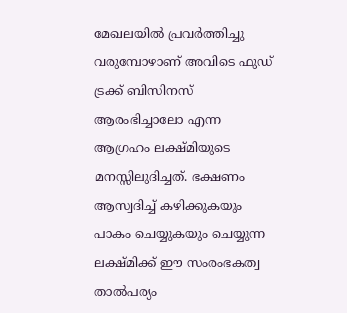മേഖലയില്‍ പ്രവര്‍ത്തിച്ചു വരുമ്പോഴാണ് അവിടെ ഫുഡ് ട്രക്ക് ബിസിനസ് ആരംഭിച്ചാലോ എന്ന ആഗ്രഹം ലക്ഷ്മിയുടെ മനസ്സിലുദിച്ചത്. ഭക്ഷണം ആസ്വദിച്ച് കഴിക്കുകയും പാകം ചെയ്യുകയും ചെയ്യുന്ന ലക്ഷ്മിക്ക് ഈ സംരംഭകത്വ താല്‍പര്യം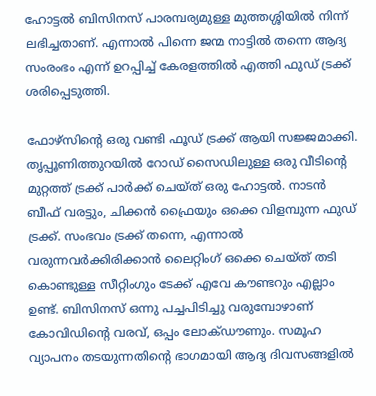ഹോട്ടല്‍ ബിസിനസ് പാരമ്പര്യമുള്ള മുത്തശ്ശിയില്‍ നിന്ന് ലഭിച്ചതാണ്. എന്നാല്‍ പിന്നെ ജന്മ നാട്ടില്‍ തന്നെ ആദ്യ സംരംഭം എന്ന് ഉറപ്പിച്ച് കേരളത്തില്‍ എത്തി ഫുഡ് ട്രക്ക് ശരിപ്പെടുത്തി.

ഫോഴ്‌സിന്റെ ഒരു വണ്ടി ഫൂഡ് ട്രക്ക് ആയി സജ്ജമാക്കി. തൃപ്പൂണിത്തുറയില്‍ റോഡ് സൈഡിലുള്ള ഒരു വീടിന്റെ മുറ്റത്ത് ട്രക്ക് പാര്‍ക്ക് ചെയ്ത് ഒരു ഹോട്ടല്‍. നാടന്‍ ബീഫ് വരട്ടും, ചിക്കന്‍ ഫ്രൈയും ഒക്കെ വിളമ്പുന്ന ഫുഡ് ട്രക്ക്. സംഭവം ട്രക്ക് തന്നെ, എന്നാല്‍ വരുന്നവര്‍ക്കിരിക്കാന്‍ ലൈറ്റിംഗ് ഒക്കെ ചെയ്ത് തടി കൊണ്ടുള്ള സീറ്റിംഗും ടേക്ക് എവേ കൗണ്ടറും എല്ലാം ഉണ്ട്. ബിസിനസ് ഒന്നു പച്ചപിടിച്ചു വരുമ്പോഴാണ് കോവിഡിന്റെ വരവ്, ഒപ്പം ലോക്ഡൗണും. സമൂഹ വ്യാപനം തടയുന്നതിന്റെ ഭാഗമായി ആദ്യ ദിവസങ്ങളില്‍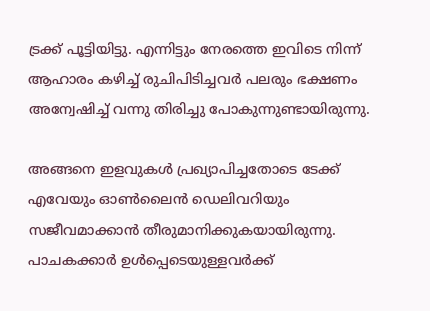ട്രക്ക് പൂട്ടിയിട്ടു. എന്നിട്ടും നേരത്തെ ഇവിടെ നിന്ന് ആഹാരം കഴിച്ച് രുചിപിടിച്ചവര്‍ പലരും ഭക്ഷണം അന്വേഷിച്ച് വന്നു തിരിച്ചു പോകുന്നുണ്ടായിരുന്നു.

അങ്ങനെ ഇളവുകള്‍ പ്രഖ്യാപിച്ചതോടെ ടേക്ക് എവേയും ഓണ്‍ലൈന്‍ ഡെലിവറിയും സജീവമാക്കാന്‍ തീരുമാനിക്കുകയായിരുന്നു. പാചകക്കാര്‍ ഉള്‍പ്പെടെയുള്ളവര്‍ക്ക്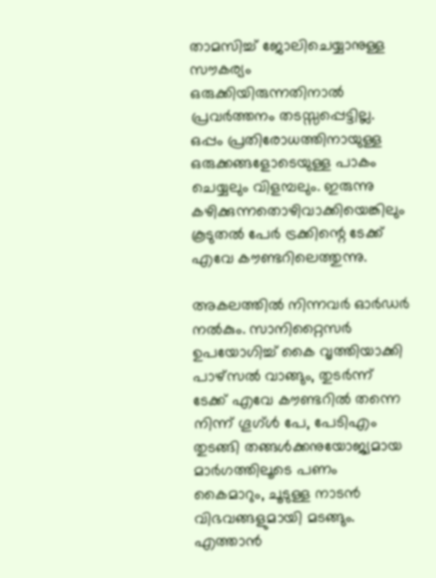താമസിച്ച് ജോലിചെയ്യാനുള്ള സൗകര്യം ഒരുക്കിയിരുന്നതിനാല്‍ പ്രവര്‍ത്തനം തടസ്സപ്പെട്ടില്ല. ഒപ്പം പ്രതിരോധത്തിനായുള്ള ഒരുക്കങ്ങളോടെയുള്ള പാകം ചെയ്യലും വിളമ്പലും. ഇരുന്നു കഴിക്കുന്നതൊഴിവാക്കിയെങ്കിലും കൂടുതല്‍ പേര്‍ ട്രക്കിന്റെ ടേക്ക് എവേ കൗണ്ടറിലെത്തുന്നു.

അകലത്തില്‍ നിന്നവര്‍ ഓര്‍ഡര്‍ നല്‍കും. സാനിറ്റൈസര്‍ ഉപയോഗിച്ച് കൈ വൃത്തിയാക്കി പാഴ്‌സല്‍ വാങ്ങും, തുടര്‍ന്ന് ടേക്ക് എവേ കൗണ്ടറില്‍ തന്നെ നിന്ന് ഗൂഗ്ള്‍ പേ, പേടിഎം തുടങ്ങി തങ്ങള്‍ക്കനുയോജ്യമായ മാര്‍ഗത്തിലൂടെ പണം കൈമാറും, ചൂടുള്ള നാടന്‍ വിഭവങ്ങളുമായി മടങ്ങും. എത്താന്‍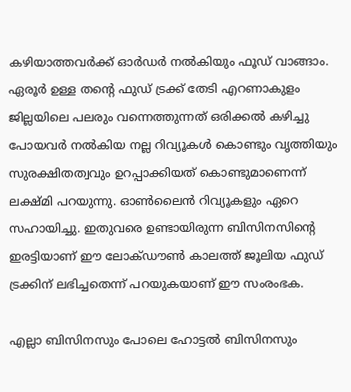കഴിയാത്തവര്‍ക്ക് ഓര്‍ഡര്‍ നല്‍കിയും ഫൂഡ് വാങ്ങാം. ഏരൂര്‍ ഉള്ള തന്റെ ഫുഡ് ട്രക്ക് തേടി എറണാകുളം ജില്ലയിലെ പലരും വന്നെത്തുന്നത് ഒരിക്കല്‍ കഴിച്ചു പോയവര്‍ നല്‍കിയ നല്ല റിവ്യൂകള്‍ കൊണ്ടും വൃത്തിയും സുരക്ഷിതത്വവും ഉറപ്പാക്കിയത് കൊണ്ടുമാണെന്ന് ലക്ഷ്മി പറയുന്നു. ഓണ്‍ലൈന്‍ റിവ്യൂകളും ഏറെ സഹായിച്ചു. ഇതുവരെ ഉണ്ടായിരുന്ന ബിസിനസിന്റെ ഇരട്ടിയാണ് ഈ ലോക്ഡൗണ്‍ കാലത്ത് ജൂലിയ ഫുഡ് ട്രക്കിന് ലഭിച്ചതെന്ന് പറയുകയാണ് ഈ സംരംഭക.

എല്ലാ ബിസിനസും പോലെ ഹോട്ടല്‍ ബിസിനസും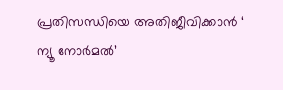പ്രതിസന്ധിയെ അതിജീവിക്കാന്‍ ‘ ന്യൂ നോര്‍മല്‍’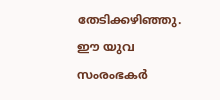തേടിക്കഴിഞ്ഞു. ഈ യുവ സംരംഭകര്‍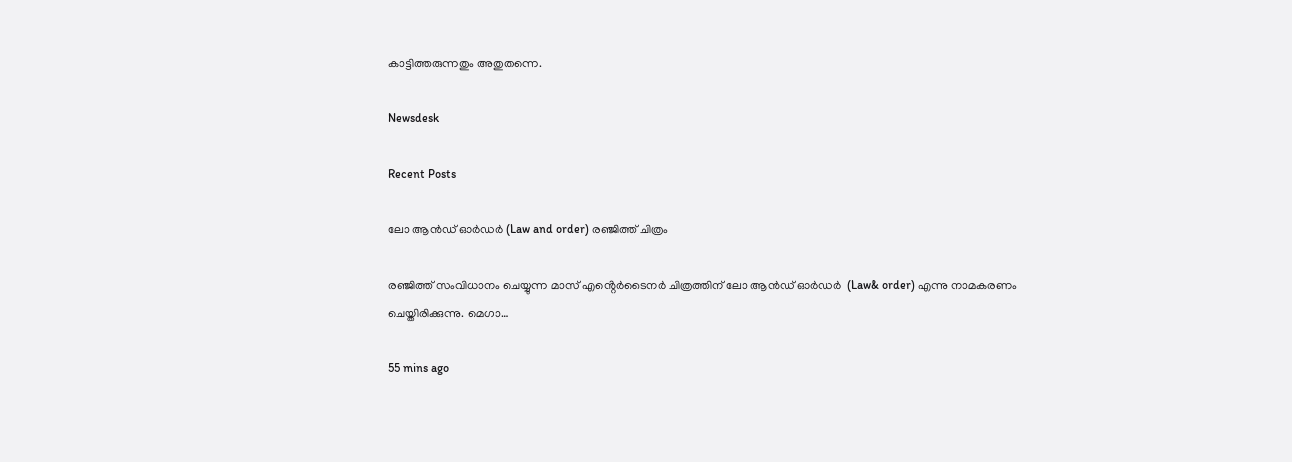കാട്ടിത്തരുന്നതും അതുതന്നെ.

Newsdesk

Recent Posts

ലോ ആൻഡ് ഓർഡർ (Law and order) രഞ്ജിത്ത് ചിത്രം

രഞ്ജിത്ത് സംവിധാനം ചെയ്യുന്ന മാസ് എൻ്റെർടൈനർ ചിത്രത്തിന് ലോ ആൻഡ് ഓർഡർ  (Law& order) എന്നു നാമകരണം ചെയ്തിരിക്കുന്നു. മെഗാ…

55 mins ago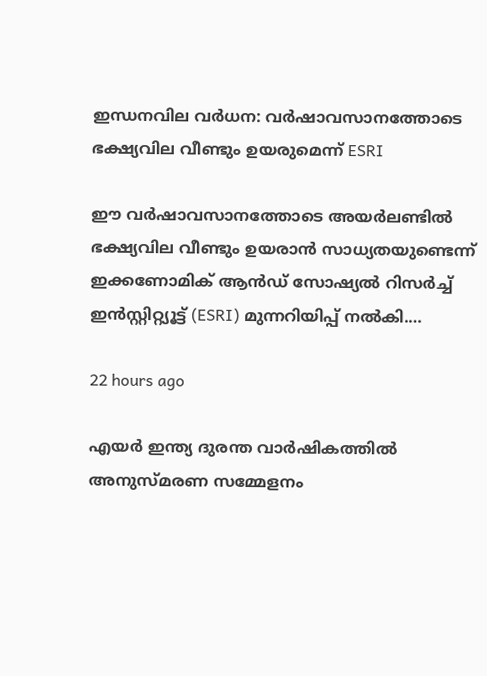ഇന്ധനവില വർധന: വർഷാവസാനത്തോടെ ഭക്ഷ്യവില വീണ്ടും ഉയരുമെന്ന് ESRI

ഈ വർഷാവസാനത്തോടെ അയർലണ്ടിൽ ഭക്ഷ്യവില വീണ്ടും ഉയരാൻ സാധ്യതയുണ്ടെന്ന് ഇക്കണോമിക് ആൻഡ് സോഷ്യൽ റിസർച്ച് ഇൻസ്റ്റിറ്റ്യൂട്ട് (ESRI) മുന്നറിയിപ്പ് നൽകി.…

22 hours ago

എയർ ഇന്ത്യ ദുരന്ത വാർഷികത്തിൽ അനുസ്മരണ സമ്മേളനം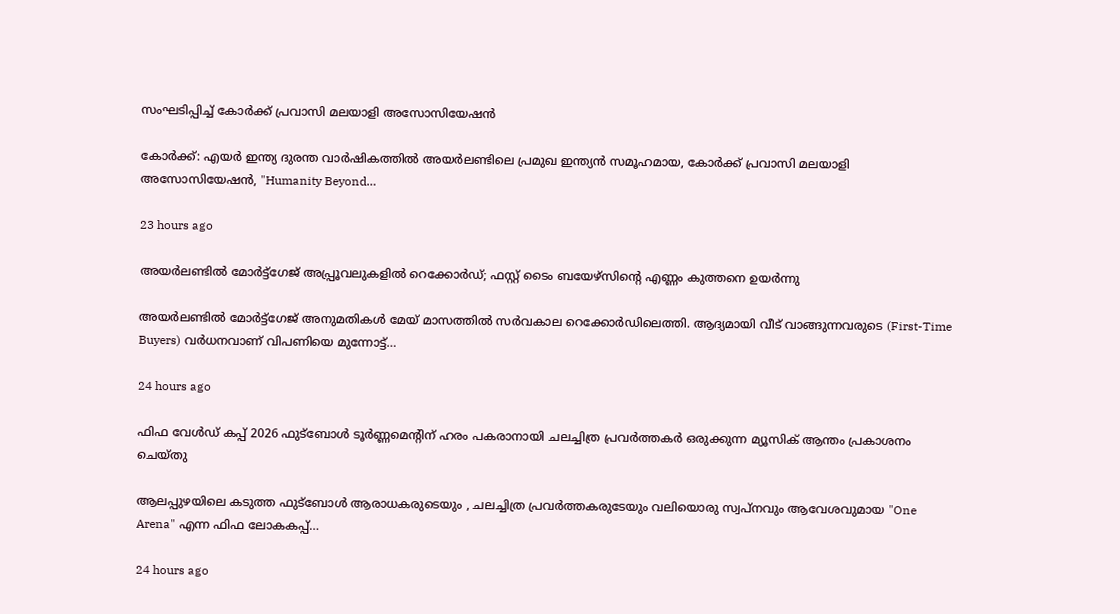സംഘടിപ്പിച്ച് കോർക്ക് പ്രവാസി മലയാളി അസോസിയേഷൻ

കോർക്ക്: എയർ ഇന്ത്യ ദുരന്ത വാർഷികത്തിൽ അയർലണ്ടിലെ പ്രമുഖ ഇന്ത്യൻ സമൂഹമായ, കോർക്ക് പ്രവാസി മലയാളി അസോസിയേഷൻ, "Humanity Beyond…

23 hours ago

അയർലണ്ടിൽ മോർട്ട്ഗേജ് അപ്പ്രൂവലുകളിൽ റെക്കോർഡ്; ഫസ്റ്റ് ടൈം ബയേഴ്‌സിന്റെ എണ്ണം കുത്തനെ ഉയർന്നു

അയർലണ്ടിൽ മോർട്ട്ഗേജ് അനുമതികൾ മേയ് മാസത്തിൽ സർവകാല റെക്കോർഡിലെത്തി. ആദ്യമായി വീട് വാങ്ങുന്നവരുടെ (First-Time Buyers) വർധനവാണ് വിപണിയെ മുന്നോട്ട്…

24 hours ago

ഫിഫ വേൾഡ് കപ്പ് 2026 ഫുട്ബോൾ ടൂർണ്ണമെന്റിന് ഹരം പകരാനായി ചലച്ചിത്ര പ്രവർത്തകർ ഒരുക്കുന്ന മ്യൂസിക് ആന്തം പ്രകാശനം ചെയ്തു

ആലപ്പുഴയിലെ കടുത്ത ഫുട്ബോൾ ആരാധകരുടെയും , ചലച്ചിത്ര പ്രവർത്തകരുടേയും വലിയൊരു സ്വപ്നവും ആവേശവുമായ "One Arena" എന്ന ഫിഫ ലോകകപ്പ്…

24 hours ago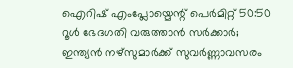ഐറിഷ് എംപ്ലോയ്മെന്റ് പെർമിറ്റ്‌ 50:50 റൂൾ ഭേദഗതി വരുത്താൻ സർക്കാർ; ഇന്ത്യൻ നഴ്സുമാർക്ക് സുവർണ്ണാവസരം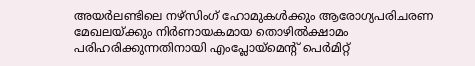അയർലണ്ടിലെ നഴ്‌സിംഗ് ഹോമുകൾക്കും ആരോഗ്യപരിചരണ മേഖലയ്ക്കും നിർണായകമായ തൊഴിൽക്ഷാമം പരിഹരിക്കുന്നതിനായി എംപ്ലോയ്മെന്റ് പെർമിറ്റ്‌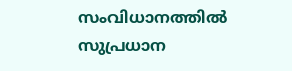സംവിധാനത്തിൽ സുപ്രധാന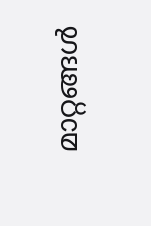മാറ്റങ്ങൾ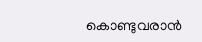കൊണ്ടുവരാൻ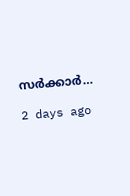സർക്കാർ…

2 days ago